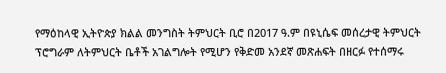የማዕከላዊ ኢትዮጵያ ክልል መንግስት ትምህርት ቢሮ በ2017 ዓ.ም በዩኒሴፍ መሰረታዊ ትምህርት ፕሮግራም ለትምህርት ቤቶች አገልግሎት የሚሆን የቅድመ አንደኛ መጽሐፍት በዘርፉ የተሰማሩ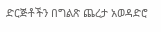ድርጅቶችን በግልጽ ጨረታ አወዳድሮ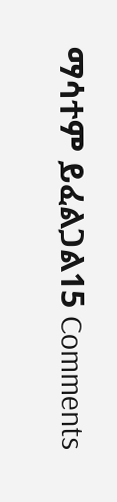ማሳተም ይፈልጋል15 Comments